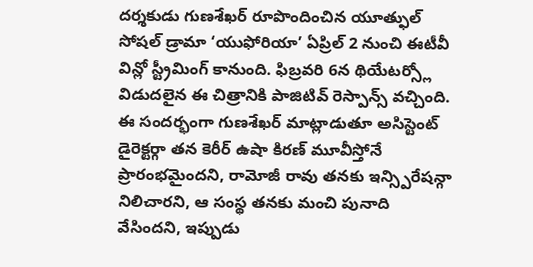దర్శకుడు గుణశేఖర్ రూపొందించిన యూత్ఫుల్ సోషల్ డ్రామా ‘యుఫోరియా’ ఏప్రిల్ 2 నుంచి ఈటీవీ విన్లో స్ట్రీమింగ్ కానుంది. ఫిబ్రవరి 6న థియేటర్స్లో విడుదలైన ఈ చిత్రానికి పాజిటివ్ రెస్పాన్స్ వచ్చింది. ఈ సందర్భంగా గుణశేఖర్ మాట్లాడుతూ అసిస్టెంట్ డైరెక్టర్గా తన కెరీర్ ఉషా కిరణ్ మూవీస్తోనే ప్రారంభమైందని, రామోజీ రావు తనకు ఇన్స్పిరేషన్గా నిలిచారని, ఆ సంస్థ తనకు మంచి పునాది వేసిందని, ఇప్పుడు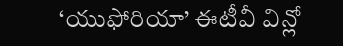‘యుఫోరియా’ ఈటీవీ విన్లో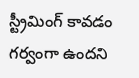స్ట్రీమింగ్ కావడం గర్వంగా ఉందని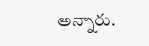అన్నారు.